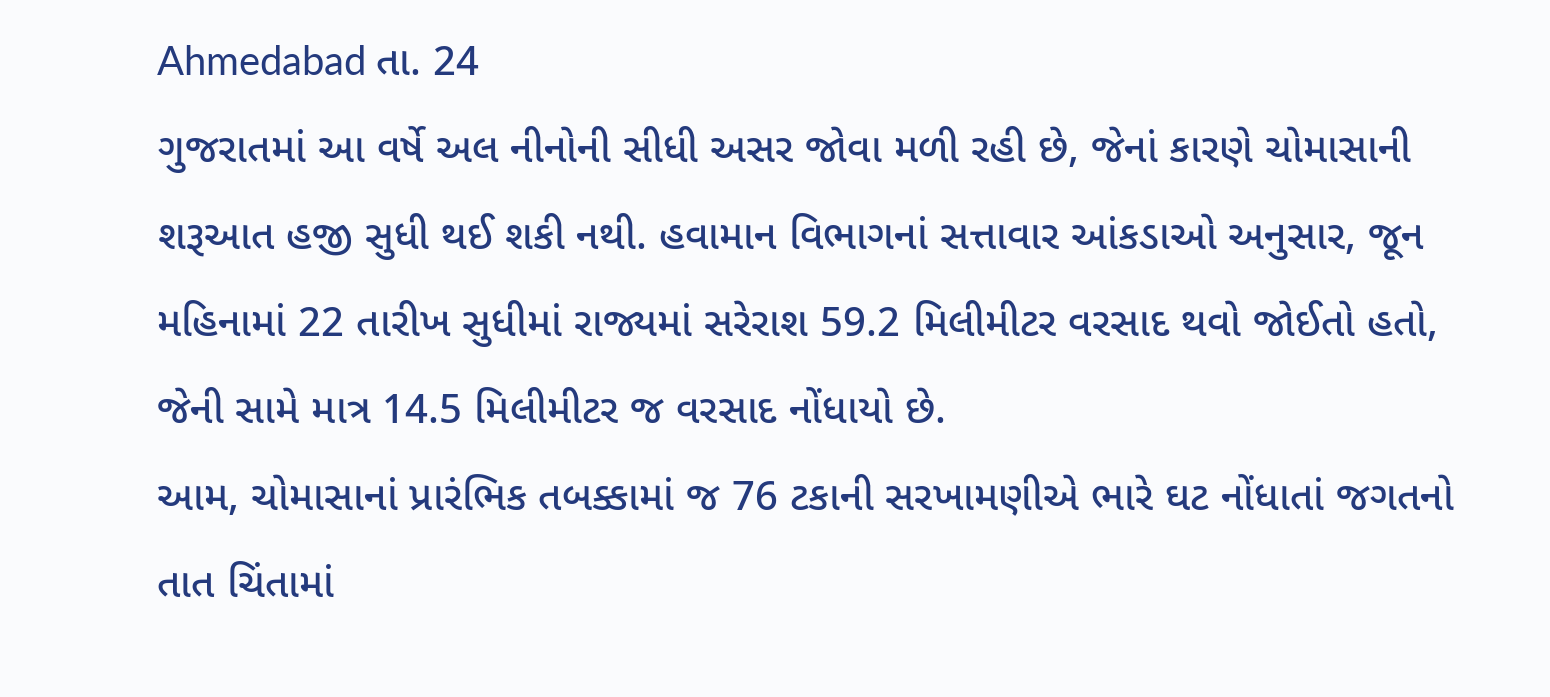Ahmedabad તા. 24
ગુજરાતમાં આ વર્ષે અલ નીનોની સીધી અસર જોવા મળી રહી છે, જેનાં કારણે ચોમાસાની શરૂઆત હજી સુધી થઈ શકી નથી. હવામાન વિભાગનાં સત્તાવાર આંકડાઓ અનુસાર, જૂન મહિનામાં 22 તારીખ સુધીમાં રાજ્યમાં સરેરાશ 59.2 મિલીમીટર વરસાદ થવો જોઈતો હતો, જેની સામે માત્ર 14.5 મિલીમીટર જ વરસાદ નોંધાયો છે.
આમ, ચોમાસાનાં પ્રારંભિક તબક્કામાં જ 76 ટકાની સરખામણીએ ભારે ઘટ નોંધાતાં જગતનો તાત ચિંતામાં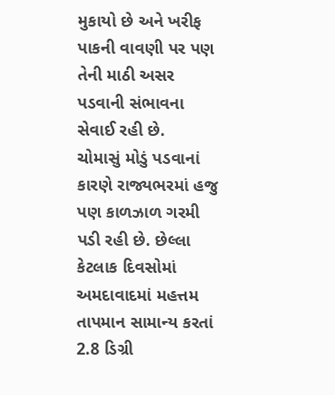મુકાયો છે અને ખરીફ પાકની વાવણી પર પણ તેની માઠી અસર પડવાની સંભાવના સેવાઈ રહી છે.
ચોમાસું મોડું પડવાનાં કારણે રાજ્યભરમાં હજુ પણ કાળઝાળ ગરમી પડી રહી છે. છેલ્લા કેટલાક દિવસોમાં અમદાવાદમાં મહત્તમ તાપમાન સામાન્ય કરતાં 2.8 ડિગ્રી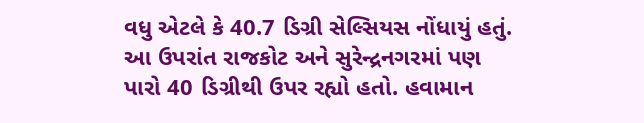વધુ એટલે કે 40.7 ડિગ્રી સેલ્સિયસ નોંધાયું હતું.
આ ઉપરાંત રાજકોટ અને સુરેન્દ્રનગરમાં પણ પારો 40 ડિગ્રીથી ઉપર રહ્યો હતો. હવામાન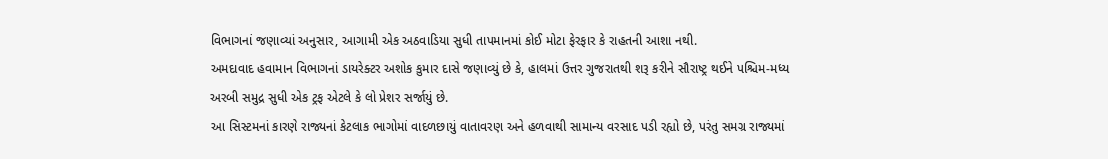વિભાગનાં જણાવ્યાં અનુસાર, આગામી એક અઠવાડિયા સુધી તાપમાનમાં કોઈ મોટા ફેરફાર કે રાહતની આશા નથી.
અમદાવાદ હવામાન વિભાગનાં ડાયરેક્ટર અશોક કુમાર દાસે જણાવ્યું છે કે, હાલમાં ઉત્તર ગુજરાતથી શરૂ કરીને સૌરાષ્ટ્ર થઈને પશ્ચિમ-મધ્ય અરબી સમુદ્ર સુધી એક ટ્રફ એટલે કે લો પ્રેશર સર્જાયું છે.
આ સિસ્ટમનાં કારણે રાજ્યનાં કેટલાક ભાગોમાં વાદળછાયું વાતાવરણ અને હળવાથી સામાન્ય વરસાદ પડી રહ્યો છે, પરંતુ સમગ્ર રાજ્યમાં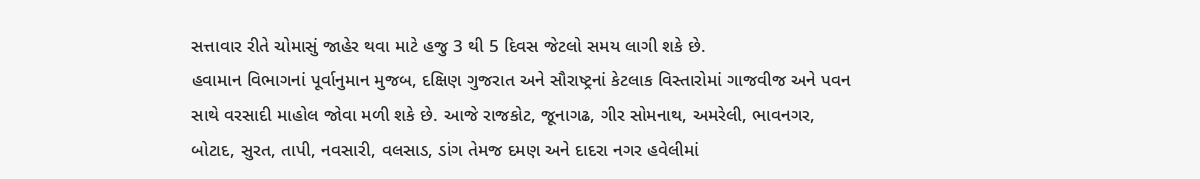સત્તાવાર રીતે ચોમાસું જાહેર થવા માટે હજુ 3 થી 5 દિવસ જેટલો સમય લાગી શકે છે.
હવામાન વિભાગનાં પૂર્વાનુમાન મુજબ, દક્ષિણ ગુજરાત અને સૌરાષ્ટ્રનાં કેટલાક વિસ્તારોમાં ગાજવીજ અને પવન સાથે વરસાદી માહોલ જોવા મળી શકે છે. આજે રાજકોટ, જૂનાગઢ, ગીર સોમનાથ, અમરેલી, ભાવનગર, બોટાદ, સુરત, તાપી, નવસારી, વલસાડ, ડાંગ તેમજ દમણ અને દાદરા નગર હવેલીમાં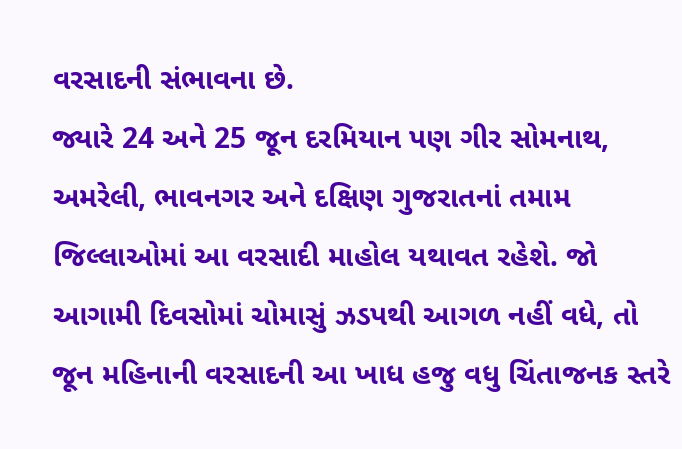વરસાદની સંભાવના છે.
જ્યારે 24 અને 25 જૂન દરમિયાન પણ ગીર સોમનાથ, અમરેલી, ભાવનગર અને દક્ષિણ ગુજરાતનાં તમામ જિલ્લાઓમાં આ વરસાદી માહોલ યથાવત રહેશે. જો આગામી દિવસોમાં ચોમાસું ઝડપથી આગળ નહીં વધે, તો જૂન મહિનાની વરસાદની આ ખાધ હજુ વધુ ચિંતાજનક સ્તરે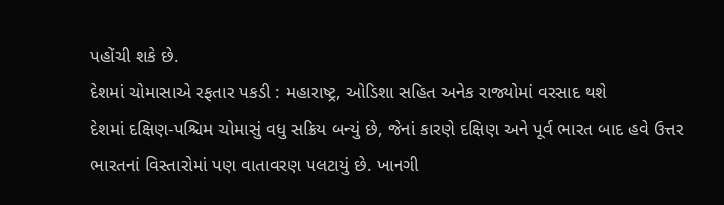પહોંચી શકે છે.
દેશમાં ચોમાસાએ રફતાર પકડી : મહારાષ્ટ્ર, ઓડિશા સહિત અનેક રાજ્યોમાં વરસાદ થશે
દેશમાં દક્ષિણ-પશ્ચિમ ચોમાસું વધુ સક્રિય બન્યું છે, જેનાં કારણે દક્ષિણ અને પૂર્વ ભારત બાદ હવે ઉત્તર ભારતનાં વિસ્તારોમાં પણ વાતાવરણ પલટાયું છે. ખાનગી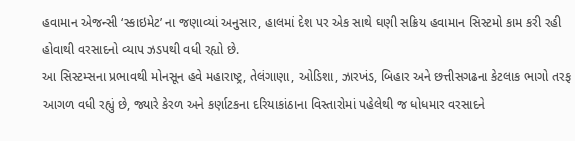હવામાન એજન્સી ‘સ્કાઇમેટ’ ના જણાવ્યાં અનુસાર, હાલમાં દેશ પર એક સાથે ઘણી સક્રિય હવામાન સિસ્ટમો કામ કરી રહી હોવાથી વરસાદનો વ્યાપ ઝડપથી વધી રહ્યો છે.
આ સિસ્ટમ્સના પ્રભાવથી મોનસૂન હવે મહારાષ્ટ્ર, તેલંગાણા, ઓડિશા, ઝારખંડ, બિહાર અને છત્તીસગઢના કેટલાક ભાગો તરફ આગળ વધી રહ્યું છે, જ્યારે કેરળ અને કર્ણાટકના દરિયાકાંઠાના વિસ્તારોમાં પહેલેથી જ ધોધમાર વરસાદને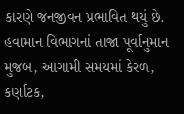કારણે જનજીવન પ્રભાવિત થયું છે.
હવામાન વિભાગનાં તાજા પૂર્વાનુમાન મુજબ, આગામી સમયમાં કેરળ, કર્ણાટક,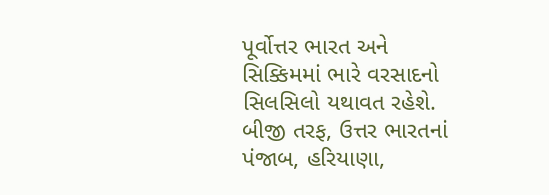પૂર્વોત્તર ભારત અને સિક્કિમમાં ભારે વરસાદનો સિલસિલો યથાવત રહેશે. બીજી તરફ, ઉત્તર ભારતનાં પંજાબ, હરિયાણા,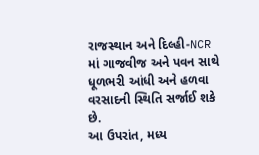રાજસ્થાન અને દિલ્હી-NCR માં ગાજવીજ અને પવન સાથે ધૂળભરી આંધી અને હળવા વરસાદની સ્થિતિ સર્જાઈ શકે છે.
આ ઉપરાંત, મધ્ય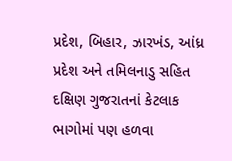પ્રદેશ, બિહાર, ઝારખંડ, આંધ્ર પ્રદેશ અને તમિલનાડુ સહિત દક્ષિણ ગુજરાતનાં કેટલાક ભાગોમાં પણ હળવા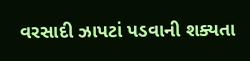વરસાદી ઝાપટાં પડવાની શક્યતા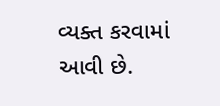વ્યક્ત કરવામાં આવી છે.